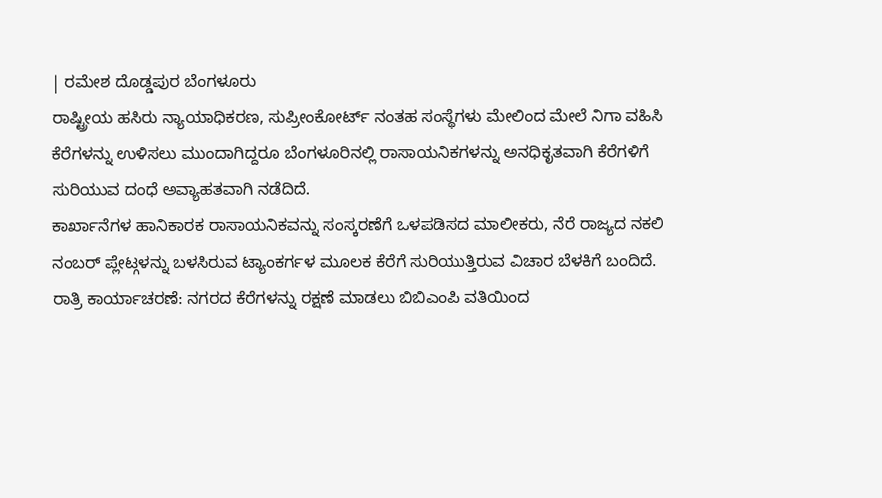| ರಮೇಶ ದೊಡ್ಡಪುರ ಬೆಂಗಳೂರು
ರಾಷ್ಟ್ರೀಯ ಹಸಿರು ನ್ಯಾಯಾಧಿಕರಣ, ಸುಪ್ರೀಂಕೋರ್ಟ್ ನಂತಹ ಸಂಸ್ಥೆಗಳು ಮೇಲಿಂದ ಮೇಲೆ ನಿಗಾ ವಹಿಸಿ ಕೆರೆಗಳನ್ನು ಉಳಿಸಲು ಮುಂದಾಗಿದ್ದರೂ ಬೆಂಗಳೂರಿನಲ್ಲಿ ರಾಸಾಯನಿಕಗಳನ್ನು ಅನಧಿಕೃತವಾಗಿ ಕೆರೆಗಳಿಗೆ ಸುರಿಯುವ ದಂಧೆ ಅವ್ಯಾಹತವಾಗಿ ನಡೆದಿದೆ.
ಕಾರ್ಖಾನೆಗಳ ಹಾನಿಕಾರಕ ರಾಸಾಯನಿಕವನ್ನು ಸಂಸ್ಕರಣೆಗೆ ಒಳಪಡಿಸದ ಮಾಲೀಕರು, ನೆರೆ ರಾಜ್ಯದ ನಕಲಿ ನಂಬರ್ ಪ್ಲೇಟ್ಗಳನ್ನು ಬಳಸಿರುವ ಟ್ಯಾಂಕರ್ಗಳ ಮೂಲಕ ಕೆರೆಗೆ ಸುರಿಯುತ್ತಿರುವ ವಿಚಾರ ಬೆಳಕಿಗೆ ಬಂದಿದೆ.
ರಾತ್ರಿ ಕಾರ್ಯಾಚರಣೆ: ನಗರದ ಕೆರೆಗಳನ್ನು ರಕ್ಷಣೆ ಮಾಡಲು ಬಿಬಿಎಂಪಿ ವತಿಯಿಂದ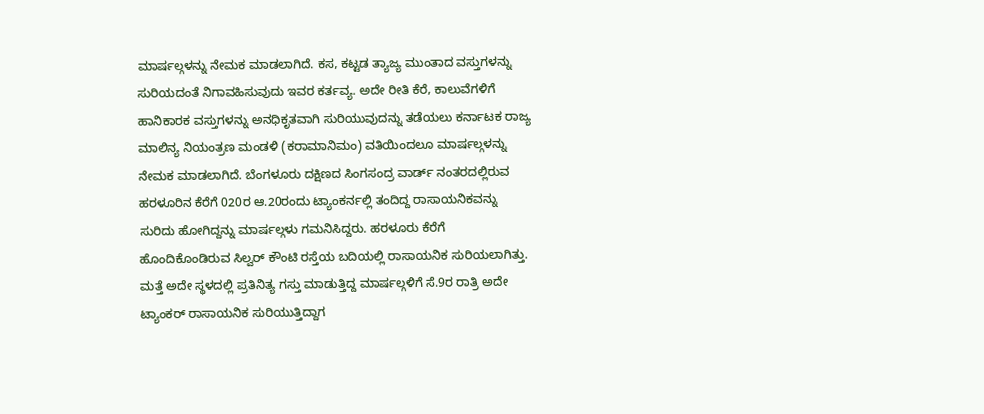ಮಾರ್ಷಲ್ಗಳನ್ನು ನೇಮಕ ಮಾಡಲಾಗಿದೆ. ಕಸ, ಕಟ್ಟಡ ತ್ಯಾಜ್ಯ ಮುಂತಾದ ವಸ್ತುಗಳನ್ನು ಸುರಿಯದಂತೆ ನಿಗಾವಹಿಸುವುದು ಇವರ ಕರ್ತವ್ಯ. ಅದೇ ರೀತಿ ಕೆರೆ, ಕಾಲುವೆಗಳಿಗೆ ಹಾನಿಕಾರಕ ವಸ್ತುಗಳನ್ನು ಅನಧಿಕೃತವಾಗಿ ಸುರಿಯುವುದನ್ನು ತಡೆಯಲು ಕರ್ನಾಟಕ ರಾಜ್ಯ ಮಾಲಿನ್ಯ ನಿಯಂತ್ರಣ ಮಂಡಳಿ (ಕರಾಮಾನಿಮಂ) ವತಿಯಿಂದಲೂ ಮಾರ್ಷಲ್ಗಳನ್ನು ನೇಮಕ ಮಾಡಲಾಗಿದೆ. ಬೆಂಗಳೂರು ದಕ್ಷಿಣದ ಸಿಂಗಸಂದ್ರ ವಾರ್ಡ್ ನಂತರದಲ್ಲಿರುವ ಹರಳೂರಿನ ಕೆರೆಗೆ 020ರ ಆ.20ರಂದು ಟ್ಯಾಂಕರ್ನಲ್ಲಿ ತಂದಿದ್ದ ರಾಸಾಯನಿಕವನ್ನು ಸುರಿದು ಹೋಗಿದ್ದನ್ನು ಮಾರ್ಷಲ್ಗಳು ಗಮನಿಸಿದ್ದರು. ಹರಳೂರು ಕೆರೆಗೆ ಹೊಂದಿಕೊಂಡಿರುವ ಸಿಲ್ವರ್ ಕೌಂಟಿ ರಸ್ತೆಯ ಬದಿಯಲ್ಲಿ ರಾಸಾಯನಿಕ ಸುರಿಯಲಾಗಿತ್ತು. ಮತ್ತೆ ಅದೇ ಸ್ಥಳದಲ್ಲಿ ಪ್ರತಿನಿತ್ಯ ಗಸ್ತು ಮಾಡುತ್ತಿದ್ದ ಮಾರ್ಷಲ್ಗಳಿಗೆ ಸೆ.9ರ ರಾತ್ರಿ ಅದೇ ಟ್ಯಾಂಕರ್ ರಾಸಾಯನಿಕ ಸುರಿಯುತ್ತಿದ್ದಾಗ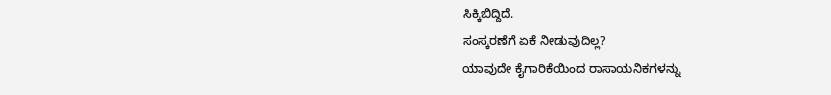ಸಿಕ್ಕಿಬಿದ್ದಿದೆ.
ಸಂಸ್ಕರಣೆಗೆ ಏಕೆ ನೀಡುವುದಿಲ್ಲ?
ಯಾವುದೇ ಕೈಗಾರಿಕೆಯಿಂದ ರಾಸಾಯನಿಕಗಳನ್ನು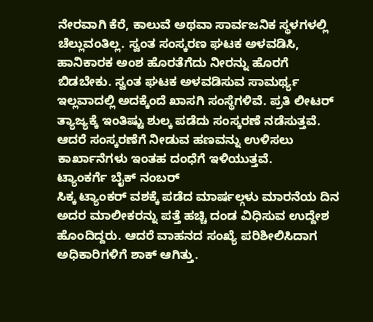ನೇರವಾಗಿ ಕೆರೆ, ಕಾಲುವೆ ಅಥವಾ ಸಾರ್ವಜನಿಕ ಸ್ಥಳಗಳಲ್ಲಿ ಚೆಲ್ಲುವಂತಿಲ್ಲ. ಸ್ವಂತ ಸಂಸ್ಕರಣ ಘಟಕ ಅಳವಡಿಸಿ, ಹಾನಿಕಾರಕ ಅಂಶ ಹೊರತೆಗೆದು ನೀರನ್ನು ಹೊರಗೆ ಬಿಡಬೇಕು. ಸ್ವಂತ ಘಟಕ ಅಳವಡಿಸುವ ಸಾಮರ್ಥ್ಯ ಇಲ್ಲವಾದಲ್ಲಿ ಅದಕ್ಕೆಂದೆ ಖಾಸಗಿ ಸಂಸ್ಥೆಗಳಿವೆ. ಪ್ರತಿ ಲೀಟರ್ ತ್ಯಾಜ್ಯಕ್ಕೆ ಇಂತಿಷ್ಟು ಶುಲ್ಕ ಪಡೆದು ಸಂಸ್ಕರಣೆ ನಡೆಸುತ್ತವೆ. ಆದರೆ ಸಂಸ್ಕರಣೆಗೆ ನೀಡುವ ಹಣವನ್ನು ಉಳಿಸಲು ಕಾರ್ಖಾನೆಗಳು ಇಂತಹ ದಂಧೆಗೆ ಇಳಿಯುತ್ತವೆ.
ಟ್ಯಾಂಕರ್ಗೆ ಬೈಕ್ ನಂಬರ್
ಸಿಕ್ಕ ಟ್ಯಾಂಕರ್ ವಶಕ್ಕೆ ಪಡೆದ ಮಾರ್ಷಲ್ಗಳು ಮಾರನೆಯ ದಿನ ಅದರ ಮಾಲೀಕರನ್ನು ಪತ್ತೆ ಹಚ್ಚಿ ದಂಡ ವಿಧಿಸುವ ಉದ್ದೇಶ ಹೊಂದಿದ್ದರು. ಆದರೆ ವಾಹನದ ಸಂಖ್ಯೆ ಪರಿಶೀಲಿಸಿದಾಗ ಅಧಿಕಾರಿಗಳಿಗೆ ಶಾಕ್ ಆಗಿತ್ತು.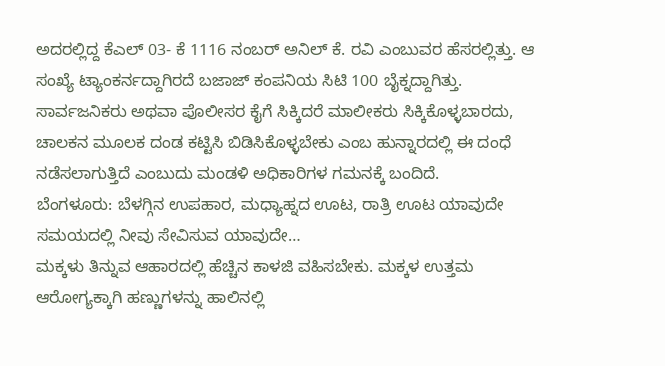ಅದರಲ್ಲಿದ್ದ ಕೆಎಲ್ 03- ಕೆ 1116 ನಂಬರ್ ಅನಿಲ್ ಕೆ. ರವಿ ಎಂಬುವರ ಹೆಸರಲ್ಲಿತ್ತು. ಆ ಸಂಖ್ಯೆ ಟ್ಯಾಂಕರ್ನದ್ದಾಗಿರದೆ ಬಜಾಜ್ ಕಂಪನಿಯ ಸಿಟಿ 100 ಬೈಕ್ನದ್ದಾಗಿತ್ತು. ಸಾರ್ವಜನಿಕರು ಅಥವಾ ಪೊಲೀಸರ ಕೈಗೆ ಸಿಕ್ಕಿದರೆ ಮಾಲೀಕರು ಸಿಕ್ಕಿಕೊಳ್ಳಬಾರದು, ಚಾಲಕನ ಮೂಲಕ ದಂಡ ಕಟ್ಟಿಸಿ ಬಿಡಿಸಿಕೊಳ್ಳಬೇಕು ಎಂಬ ಹುನ್ನಾರದಲ್ಲಿ ಈ ದಂಧೆ ನಡೆಸಲಾಗುತ್ತಿದೆ ಎಂಬುದು ಮಂಡಳಿ ಅಧಿಕಾರಿಗಳ ಗಮನಕ್ಕೆ ಬಂದಿದೆ.
ಬೆಂಗಳೂರು: ಬೆಳಗ್ಗಿನ ಉಪಹಾರ, ಮಧ್ಯಾಹ್ನದ ಊಟ, ರಾತ್ರಿ ಊಟ ಯಾವುದೇ ಸಮಯದಲ್ಲಿ ನೀವು ಸೇವಿಸುವ ಯಾವುದೇ…
ಮಕ್ಕಳು ತಿನ್ನುವ ಆಹಾರದಲ್ಲಿ ಹೆಚ್ಚಿನ ಕಾಳಜಿ ವಹಿಸಬೇಕು. ಮಕ್ಕಳ ಉತ್ತಮ ಆರೋಗ್ಯಕ್ಕಾಗಿ ಹಣ್ಣುಗಳನ್ನು ಹಾಲಿನಲ್ಲಿ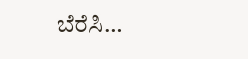ಬೆರೆಸಿ…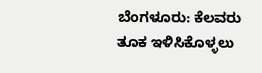ಬೆಂಗಳೂರು: ಕೆಲವರು ತೂಕ ಇಳಿಸಿಕೊಳ್ಳಲು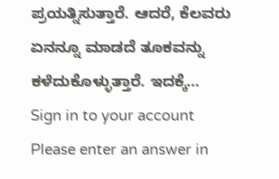ಪ್ರಯತ್ನಿಸುತ್ತಾರೆ. ಆದರೆ, ಕೆಲವರು ಏನನ್ನೂ ಮಾಡದೆ ತೂಕವನ್ನು ಕಳೆದುಕೊಳ್ಳುತ್ತಾರೆ. ಇದಕ್ಕೆ…
Sign in to your account
Please enter an answer in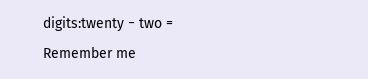digits:twenty − two =
Remember me